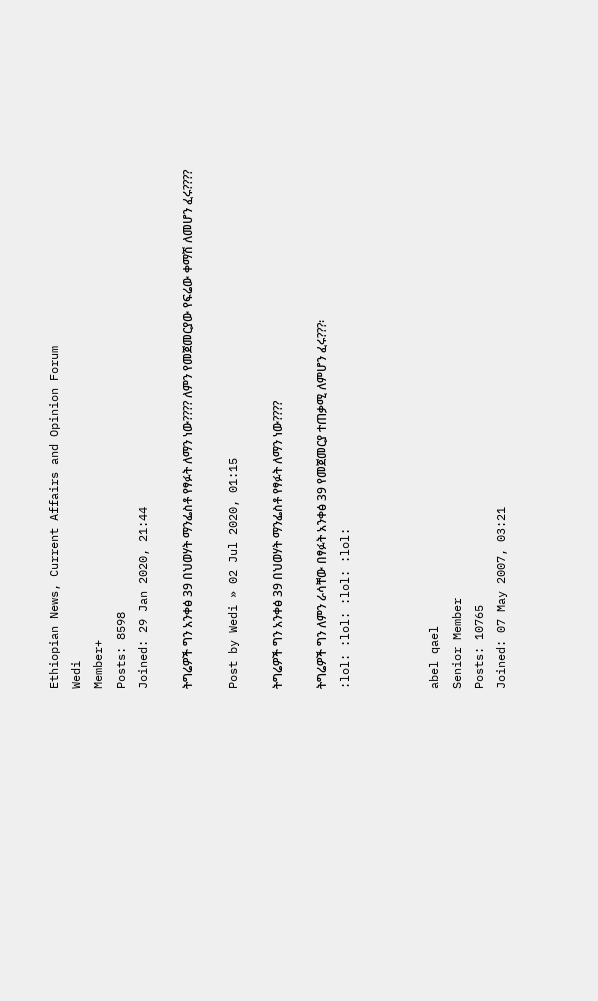Ethiopian News, Current Affairs and Opinion Forum
Wedi
Member+
Posts: 8598
Joined: 29 Jan 2020, 21:44

ትግሬዎች ግን አንቀፅ 39 በህወሃት ማንፌስቶ የፃፉት ለማን ነው???? ለምን የመጀመርያው የፍሬው ቀማሽ ለመሆን ፈሩ????

Post by Wedi » 02 Jul 2020, 01:15

ትግሬዎች ግን አንቀፅ 39 በህወሃት ማንፌስቶ የፃፉት ለማን ነው????

ትግሬዎች ግን ለምን ራሳቸው በፃፉት አንቀፅ 39 የመጀመርያ ተጠቃሚ ለምሆን ፈሩ???፡
:lol: :lol: :lol: :lol:



abel qael
Senior Member
Posts: 10765
Joined: 07 May 2007, 03:21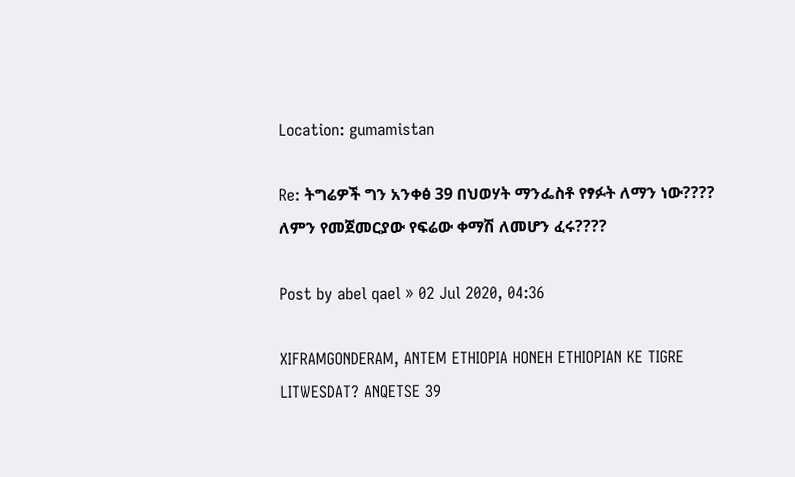Location: gumamistan

Re: ትግሬዎች ግን አንቀፅ 39 በህወሃት ማንፌስቶ የፃፉት ለማን ነው???? ለምን የመጀመርያው የፍሬው ቀማሽ ለመሆን ፈሩ????

Post by abel qael » 02 Jul 2020, 04:36

XIFRAMGONDERAM, ANTEM ETHIOPIA HONEH ETHIOPIAN KE TIGRE LITWESDAT? ANQETSE 39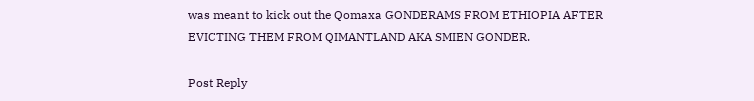was meant to kick out the Qomaxa GONDERAMS FROM ETHIOPIA AFTER EVICTING THEM FROM QIMANTLAND AKA SMIEN GONDER.

Post Reply